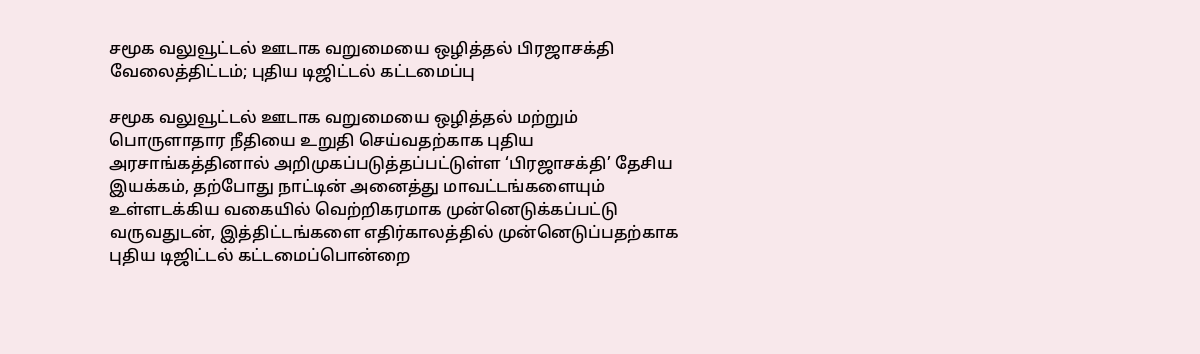சமூக வலுவூட்டல் ஊடாக வறுமையை ஒழித்தல் பிரஜாசக்தி வேலைத்திட்டம்; புதிய டிஜிட்டல் கட்டமைப்பு

சமூக வலுவூட்டல் ஊடாக வறுமையை ஒழித்தல் மற்றும் பொருளாதார நீதியை உறுதி செய்வதற்காக புதிய அரசாங்கத்தினால் அறிமுகப்படுத்தப்பட்டுள்ள ‘பிரஜாசக்தி’ தேசிய இயக்கம், தற்போது நாட்டின் அனைத்து மாவட்டங்களையும் உள்ளடக்கிய வகையில் வெற்றிகரமாக முன்னெடுக்கப்பட்டு வருவதுடன், இத்திட்டங்களை எதிர்காலத்தில் முன்னெடுப்பதற்காக புதிய டிஜிட்டல் கட்டமைப்பொன்றை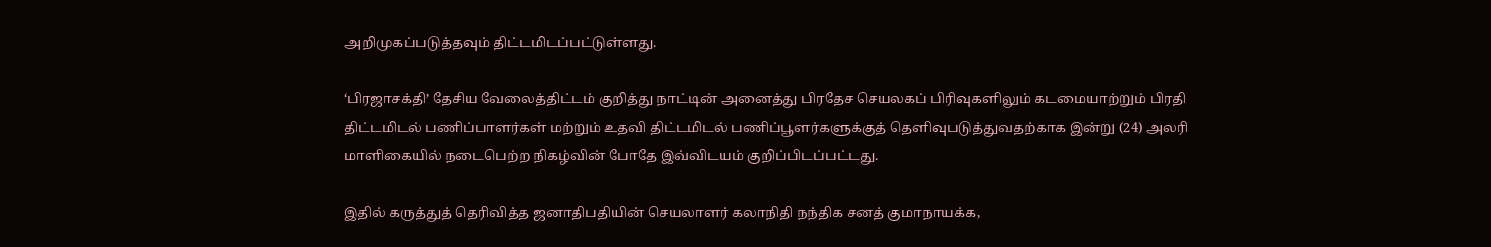அறிமுகப்படுத்தவும் திட்டமிடப்பட்டுள்ளது.

‘பிரஜாசக்தி’ தேசிய வேலைத்திட்டம் குறித்து நாட்டின் அனைத்து பிரதேச செயலகப் பிரிவுகளிலும் கடமையாற்றும் பிரதி திட்டமிடல் பணிப்பாளர்கள் மற்றும் உதவி திட்டமிடல் பணிப்பூளர்களுக்குத் தெளிவுபடுத்துவதற்காக இன்று (24) அலரி மாளிகையில் நடைபெற்ற நிகழ்வின் போதே இவ்விடயம் குறிப்பிடப்பட்டது.

இதில் கருத்துத் தெரிவித்த ஜனாதிபதியின் செயலாளர் கலாநிதி நந்திக சனத் குமாநாயக்க,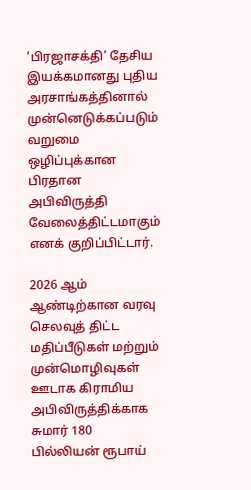‘பிரஜாசக்தி’ தேசிய இயக்கமானது புதிய அரசாங்கத்தினால் முன்னெடுக்கப்படும் வறுமை ஒழிப்புக்கான பிரதான அபிவிருத்தி வேலைத்திட்டமாகும் எனக் குறிப்பிட்டார்.

2026 ஆம் ஆண்டிற்கான வரவு செலவுத் திட்ட மதிப்பீடுகள் மற்றும் முன்மொழிவுகள் ஊடாக கிராமிய அபிவிருத்திக்காக சுமார் 180 பில்லியன் ரூபாய்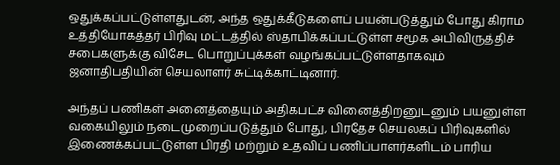ஒதுக்கப்பட்டுள்ளதுடன், அந்த ஒதுக்கீடுகளைப் பயன்படுத்தும் போது கிராம உத்தியோகத்தர் பிரிவு மட்டத்தில் ஸ்தாபிக்கப்பட்டுள்ள சமூக அபிவிருத்திச் சபைகளுக்கு விசேட பொறுப்புக்கள் வழங்கப்பட்டுள்ளதாகவும் ஜனாதிபதியின் செயலாளர் சுட்டிக்காட்டினார்.

அந்தப் பணிகள் அனைத்தையும் அதிகபட்ச வினைத்திறனுடனும் பயனுள்ள வகையிலும் நடைமுறைப்படுத்தும் போது, பிரதேச செயலகப் பிரிவுகளில் இணைக்கப்பட்டுள்ள பிரதி மற்றும் உதவிப் பணிப்பாளர்களிடம் பாரிய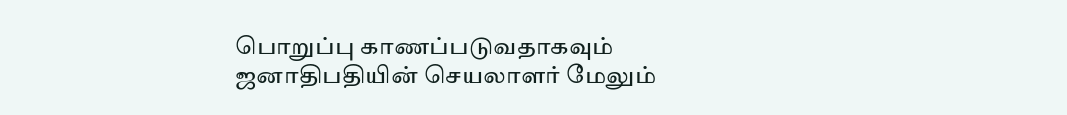பொறுப்பு காணப்படுவதாகவும் ஜனாதிபதியின் செயலாளர் மேலும்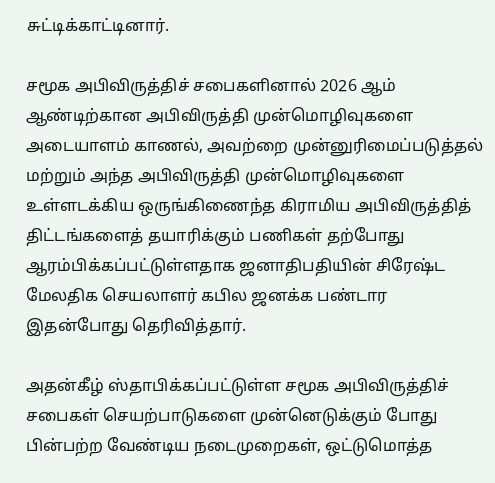சுட்டிக்காட்டினார்.

சமூக அபிவிருத்திச் சபைகளினால் 2026 ஆம் ஆண்டிற்கான அபிவிருத்தி முன்மொழிவுகளை அடையாளம் காணல், அவற்றை முன்னுரிமைப்படுத்தல் மற்றும் அந்த அபிவிருத்தி முன்மொழிவுகளை உள்ளடக்கிய ஒருங்கிணைந்த கிராமிய அபிவிருத்தித் திட்டங்களைத் தயாரிக்கும் பணிகள் தற்போது ஆரம்பிக்கப்பட்டுள்ளதாக ஜனாதிபதியின் சிரேஷ்ட மேலதிக செயலாளர் கபில ஜனக்க பண்டார இதன்போது தெரிவித்தார்.

அதன்கீழ் ஸ்தாபிக்கப்பட்டுள்ள சமூக அபிவிருத்திச் சபைகள் செயற்பாடுகளை முன்னெடுக்கும் போது பின்பற்ற வேண்டிய நடைமுறைகள், ஒட்டுமொத்த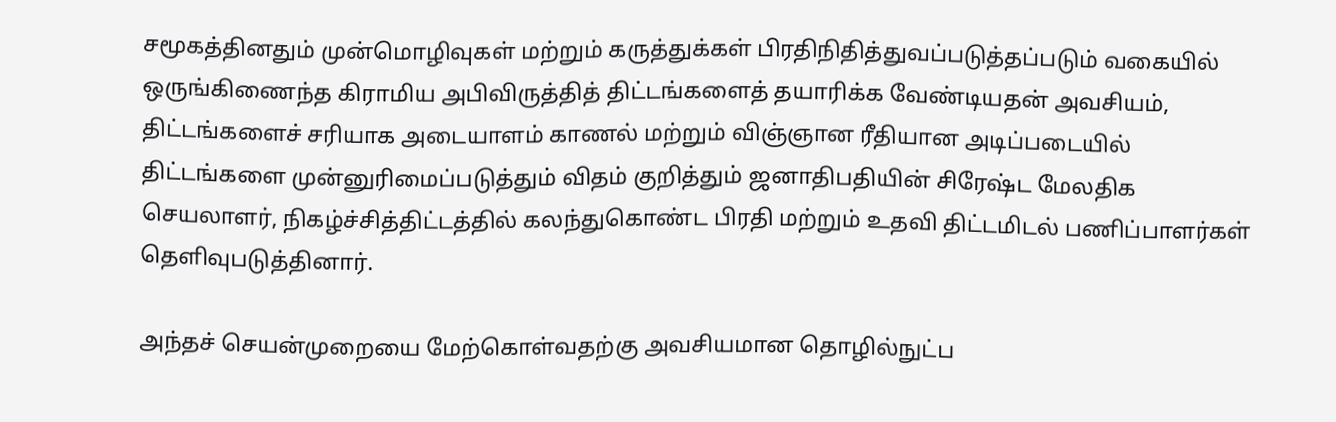சமூகத்தினதும் முன்மொழிவுகள் மற்றும் கருத்துக்கள் பிரதிநிதித்துவப்படுத்தப்படும் வகையில் ஒருங்கிணைந்த கிராமிய அபிவிருத்தித் திட்டங்களைத் தயாரிக்க வேண்டியதன் அவசியம், திட்டங்களைச் சரியாக அடையாளம் காணல் மற்றும் விஞ்ஞான ரீதியான அடிப்படையில் திட்டங்களை முன்னுரிமைப்படுத்தும் விதம் குறித்தும் ஜனாதிபதியின் சிரேஷ்ட மேலதிக செயலாளர், நிகழ்ச்சித்திட்டத்தில் கலந்துகொண்ட பிரதி மற்றும் உதவி திட்டமிடல் பணிப்பாளர்கள் தெளிவுபடுத்தினார்.

அந்தச் செயன்முறையை மேற்கொள்வதற்கு அவசியமான தொழில்நுட்ப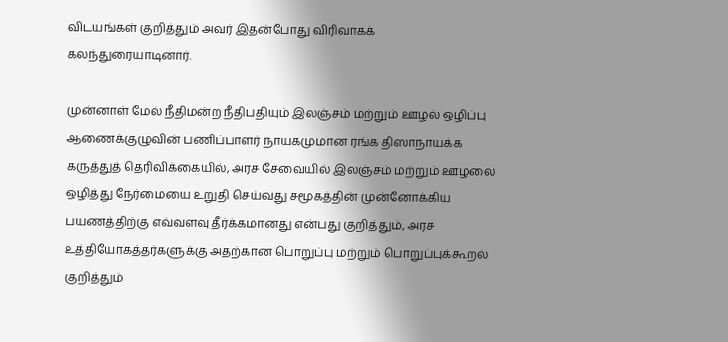விடயங்கள் குறித்தும் அவர் இதன்போது விரிவாகக் கலந்துரையாடினார்.

முன்னாள் மேல் நீதிமன்ற நீதிபதியும் இலஞ்சம் மற்றும் ஊழல் ஒழிப்பு ஆணைக்குழுவின் பணிப்பாளர் நாயகமுமான ரங்க திஸாநாயக்க கருத்துத் தெரிவிக்கையில், அரச சேவையில் இலஞ்சம் மற்றும் ஊழலை ஒழித்து நேர்மையை உறுதி செய்வது சமூகத்தின் முன்னோக்கிய பயணத்திற்கு எவ்வளவு தீர்க்கமானது என்பது குறித்தும், அரச உத்தியோகத்தர்களுக்கு அதற்கான பொறுப்பு மற்றும் பொறுப்புக்கூறல் குறித்தும்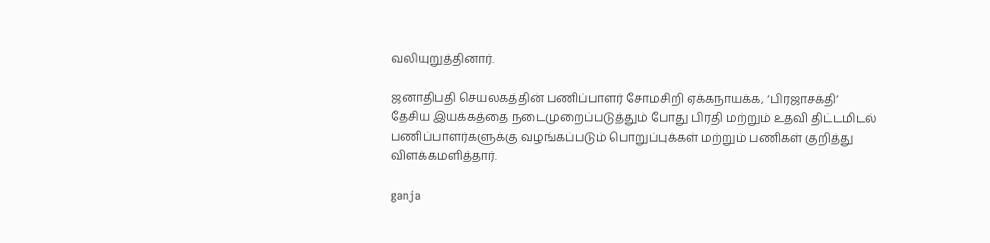வலியுறுத்தினார்.

ஜனாதிபதி செயலகத்தின் பணிப்பாளர் சோமசிறி ஏக்கநாயக்க, ‘பிரஜாசக்தி’ தேசிய இயக்கத்தை நடைமுறைப்படுத்தும் போது பிரதி மற்றும் உதவி திட்டமிடல் பணிப்பாளர்களுக்கு வழங்கப்படும் பொறுப்புக்கள் மற்றும் பணிகள் குறித்து விளக்கமளித்தார்.

ganja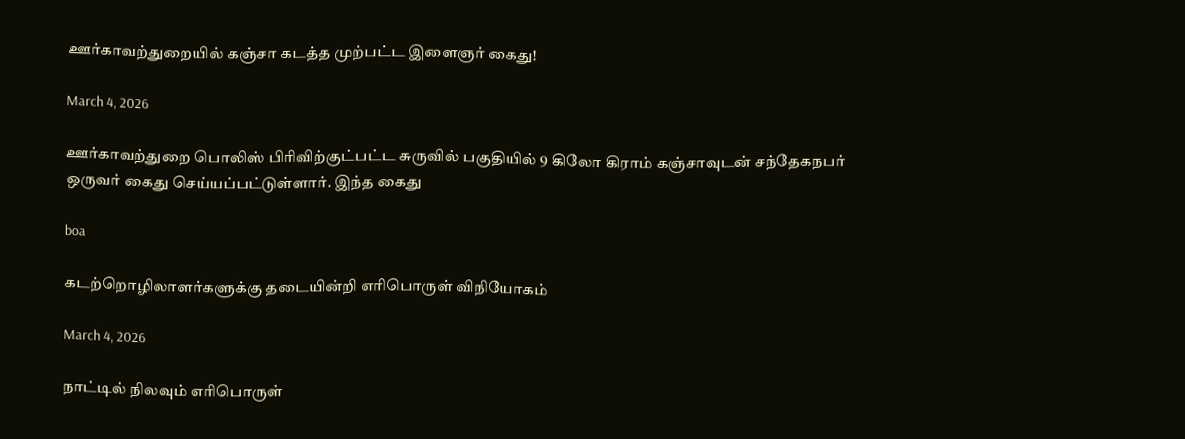ஊர்காவற்துறையில் கஞ்சா கடத்த முற்பட்ட இளைஞர் கைது!

March 4, 2026

ஊர்காவற்துறை பொலிஸ் பிரிவிற்குட்பட்ட சுருவில் பகுதியில் 9 கிலோ கிராம் கஞ்சாவுடன் சந்தேகநபர் ஒருவர் கைது செய்யப்பட்டுள்ளார். இந்த கைது

boa

கடற்றொழிலாளர்களுக்கு தடையின்றி எரிபொருள் விநியோகம்

March 4, 2026

நாட்டில் நிலவும் எரிபொருள்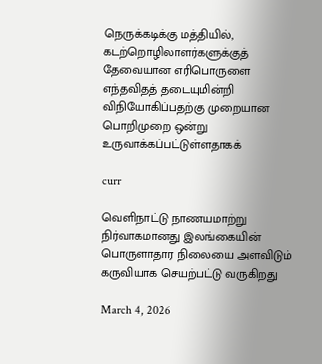நெருக்கடிக்கு மத்தியில், கடற்றொழிலாளர்களுக்குத் தேவையான எரிபொருளை எந்தவிதத் தடையுமின்றி விநியோகிப்பதற்கு முறையான பொறிமுறை ஒன்று உருவாக்கப்பட்டுள்ளதாகக்

curr

வெளிநாட்டு நாணயமாற்று நிர்வாகமானது இலங்கையின் பொருளாதார நிலையை அளவிடும் கருவியாக செயற்பட்டு வருகிறது

March 4, 2026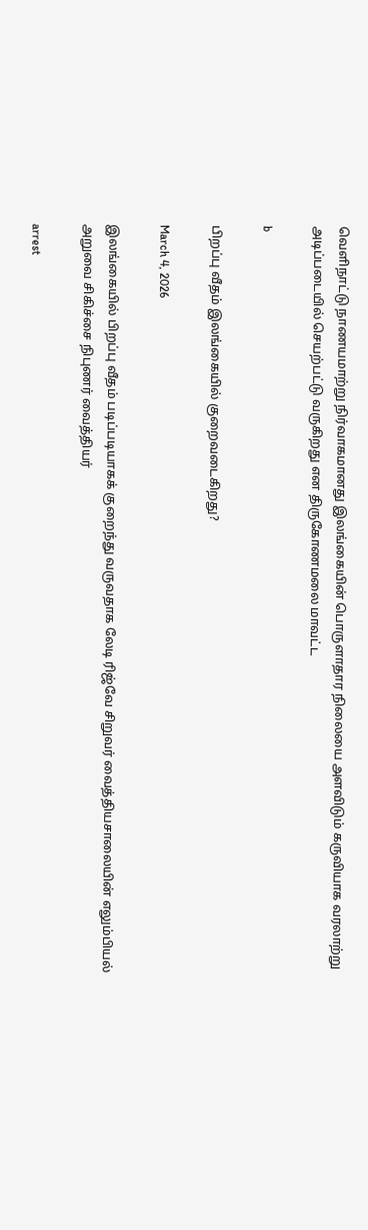வெளிநாட்டு நாணயமாற்று நிர்வாகமானது இலங்கையின் பொருளாதார நிலையை அளவிடும் கருவியாக வரலாற்று அடிப்படையில் செயற்பட்டு வருகிறது என திருகோணமலை மாவட்ட

b

பிறப்பு வீதம் இலங்கையில் குறைவடைகிறது?

March 4, 2026

இலங்கையில் பிறப்பு வீதம் படிப்படியாகக் குறைந்து வருவதாக லேடி ரிஜ்வே சிறுவர் வைத்தியசாலையின் எலும்பியல் அறுவை சிகிச்சை நிபுணர் வைத்தியர்

arrest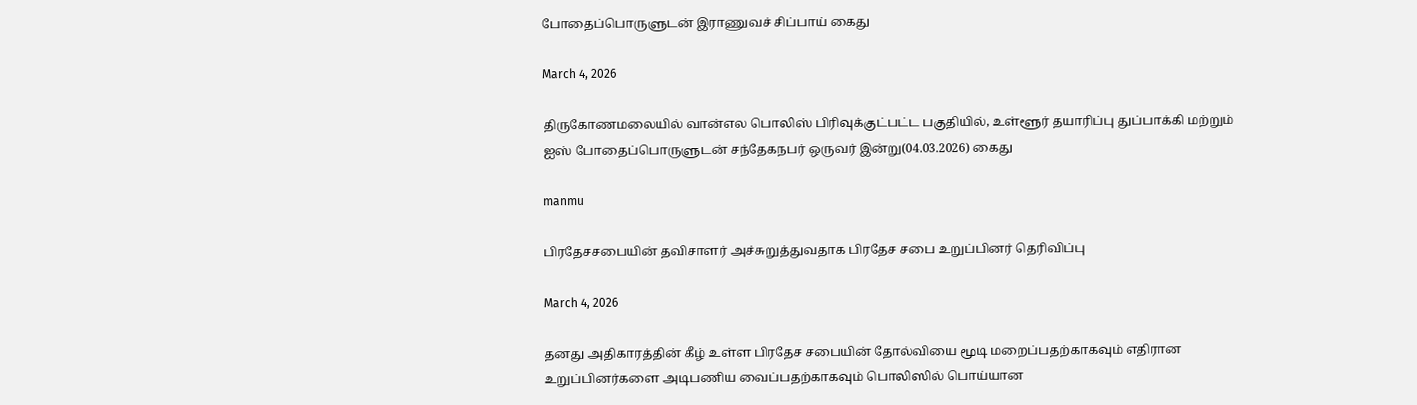போதைப்பொருளுடன் இராணுவச் சிப்பாய் கைது

March 4, 2026

திருகோணமலையில் வான்எல பொலிஸ் பிரிவுக்குட்பட்ட பகுதியில், உள்ளூர் தயாரிப்பு துப்பாக்கி மற்றும் ஐஸ் போதைப்பொருளுடன் சந்தேகநபர் ஒருவர் இன்று(04.03.2026) கைது

manmu

பிரதேசசபையின் தவிசாளர் அச்சுறுத்துவதாக பிரதேச சபை உறுப்பினர் தெரிவிப்பு

March 4, 2026

தனது அதிகாரத்தின் கீழ் உள்ள பிரதேச சபையின் தோல்வியை மூடி மறைப்பதற்காகவும் எதிரான உறுப்பினர்களை அடிபணிய வைப்பதற்காகவும் பொலிஸில் பொய்யான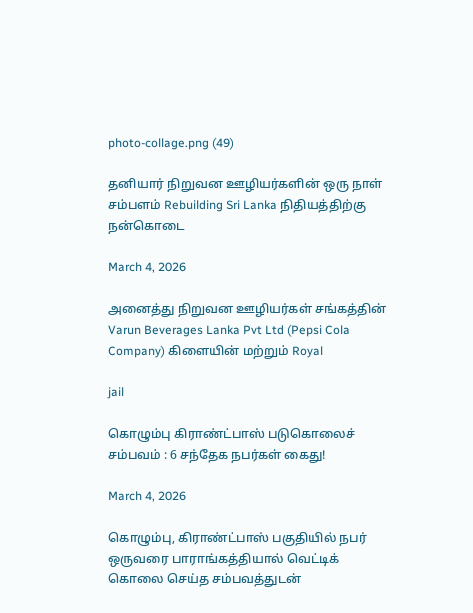photo-collage.png (49)

தனியார் நிறுவன ஊழியர்களின் ஒரு நாள் சம்பளம் Rebuilding Sri Lanka நிதியத்திற்கு நன்கொடை

March 4, 2026

அனைத்து நிறுவன ஊழியர்கள் சங்கத்தின் Varun Beverages Lanka Pvt Ltd (Pepsi Cola Company) கிளையின் மற்றும் Royal

jail

கொழும்பு கிராண்ட்பாஸ் படுகொலைச் சம்பவம் : 6 சந்தேக நபர்கள் கைது!

March 4, 2026

கொழும்பு, கிராண்ட்பாஸ் பகுதியில் நபர் ஒருவரை பாராங்கத்தியால் வெட்டிக் கொலை செய்த சம்பவத்துடன்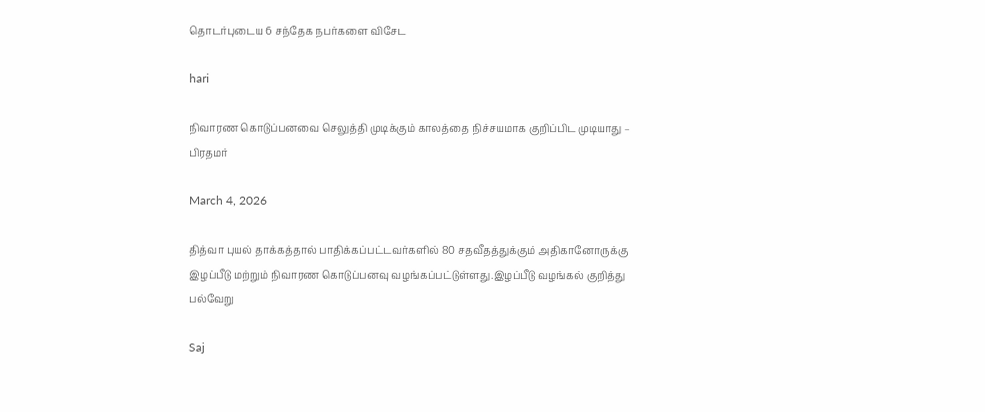தொடர்புடைய 6 சந்தேக நபர்களை விசேட

hari

நிவாரண கொடுப்பனவை செலுத்தி முடிக்கும் காலத்தை நிச்சயமாக குறிப்பிட முடியாது – பிரதமர்

March 4, 2026

தித்வா புயல் தாக்கத்தால் பாதிக்கப்பட்டவர்களில் 80 சதவீதத்துக்கும் அதிகானோருக்கு இழப்பீடு மற்றும் நிவாரண கொடுப்பனவு வழங்கப்பட்டுள்ளது.இழப்பீடு வழங்கல் குறித்து பல்வேறு

Saj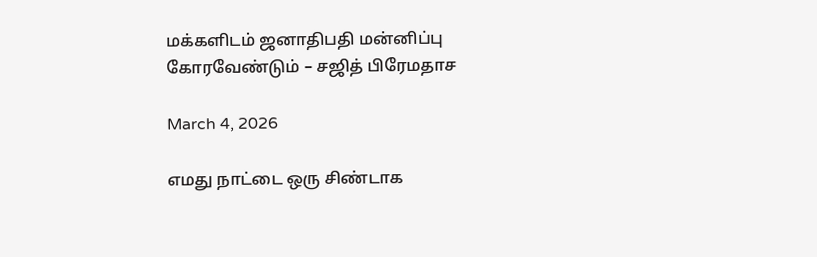மக்களிடம் ஜனாதிபதி மன்னிப்பு கோரவேண்டும் – சஜித் பிரேமதாச

March 4, 2026

எமது நாட்டை ஒரு சிண்டாக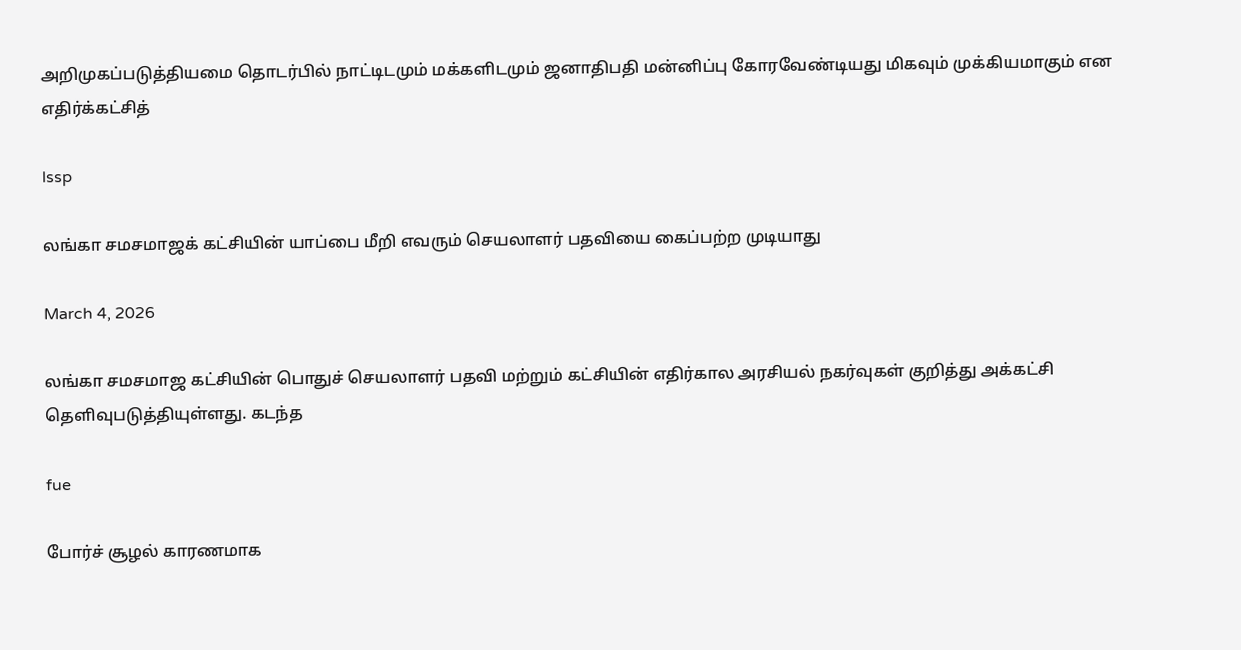அறிமுகப்படுத்தியமை தொடர்பில் நாட்டிடமும் மக்களிடமும் ஜனாதிபதி மன்னிப்பு கோரவேண்டியது மிகவும் முக்கியமாகும் என எதிர்க்கட்சித்

lssp

லங்கா சமசமாஜக் கட்சியின் யாப்பை மீறி எவரும் செயலாளர் பதவியை கைப்பற்ற முடியாது

March 4, 2026

லங்கா சமசமாஜ கட்சியின் பொதுச் செயலாளர் பதவி மற்றும் கட்சியின் எதிர்கால அரசியல் நகர்வுகள் குறித்து அக்கட்சி தெளிவுபடுத்தியுள்ளது. கடந்த

fue

போர்ச் சூழல் காரணமாக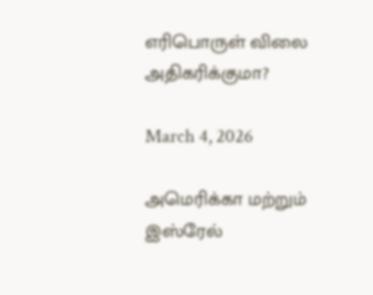எரிபொருள் விலை அதிகரிக்குமா?

March 4, 2026

அமெரிக்கா மற்றும் இஸ்ரேல்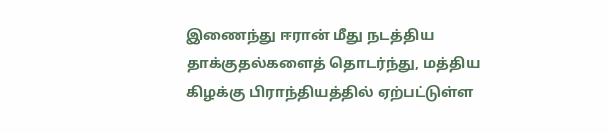இணைந்து ஈரான் மீது நடத்திய தாக்குதல்களைத் தொடர்ந்து, மத்திய கிழக்கு பிராந்தியத்தில் ஏற்பட்டுள்ள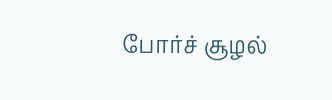போர்ச் சூழல்